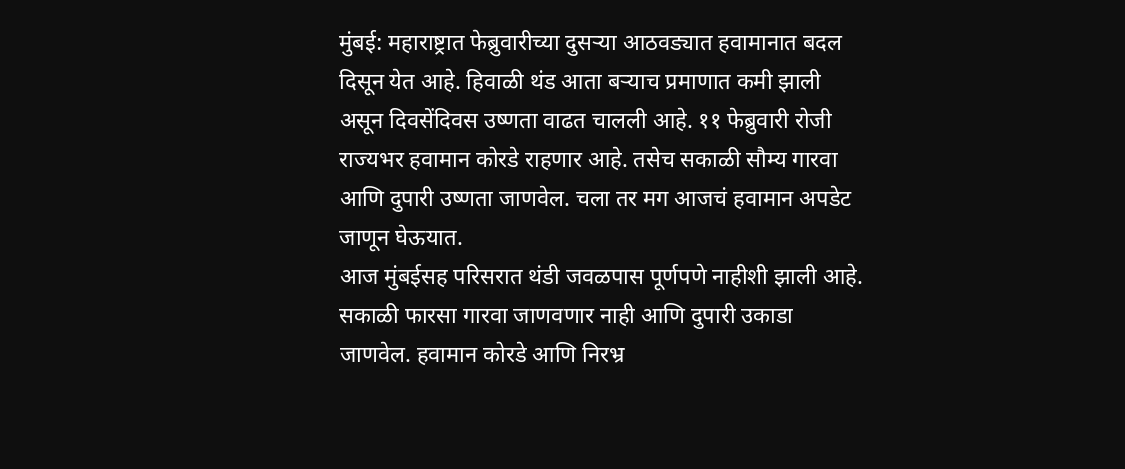मुंबई: महाराष्ट्रात फेब्रुवारीच्या दुसऱ्या आठवड्यात हवामानात बदल दिसून येत आहे. हिवाळी थंड आता बऱ्याच प्रमाणात कमी झाली असून दिवसेंदिवस उष्णता वाढत चालली आहे. ११ फेब्रुवारी रोजी राज्यभर हवामान कोरडे राहणार आहे. तसेच सकाळी सौम्य गारवा आणि दुपारी उष्णता जाणवेल. चला तर मग आजचं हवामान अपडेट जाणून घेऊयात.
आज मुंबईसह परिसरात थंडी जवळपास पूर्णपणे नाहीशी झाली आहे. सकाळी फारसा गारवा जाणवणार नाही आणि दुपारी उकाडा जाणवेल. हवामान कोरडे आणि निरभ्र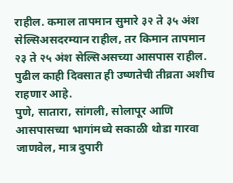राहील. कमाल तापमान सुमारे ३२ ते ३५ अंश सेल्सिअसदरम्यान राहील, तर किमान तापमान २३ ते २५ अंश सेल्सिअसच्या आसपास राहील. पुढील काही दिवसात ही उष्णतेची तीव्रता अशीच राहणार आहे.
पुणे, सातारा, सांगली, सोलापूर आणि आसपासच्या भागांमध्ये सकाळी थोडा गारवा जाणवेल, मात्र दुपारी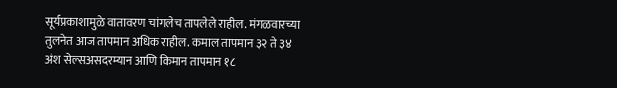सूर्यप्रकाशामुळे वातावरण चांगलेच तापलेले राहील. मंगळवारच्या तुलनेत आज तापमान अधिक राहील. कमाल तापमान ३२ ते ३४ अंश सेल्सअसदरम्यान आणि किमान तापमान १८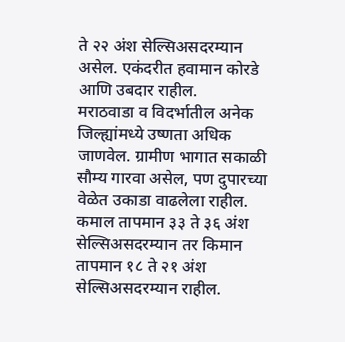ते २२ अंश सेल्सिअसदरम्यान असेल. एकंदरीत हवामान कोरडे आणि उबदार राहील.
मराठवाडा व विदर्भातील अनेक जिल्ह्यांमध्ये उष्णता अधिक जाणवेल. ग्रामीण भागात सकाळी सौम्य गारवा असेल, पण दुपारच्या वेळेत उकाडा वाढलेला राहील. कमाल तापमान ३३ ते ३६ अंश सेल्सिअसदरम्यान तर किमान तापमान १८ ते २१ अंश सेल्सिअसदरम्यान राहील.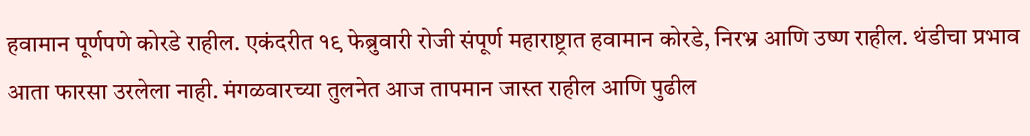हवामान पूर्णपणे कोरडे राहील. एकंदरीत १९ फेब्रुवारी रोजी संपूर्ण महाराष्ट्रात हवामान कोरडे, निरभ्र आणि उष्ण राहील. थंडीचा प्रभाव आता फारसा उरलेला नाही. मंगळवारच्या तुलनेत आज तापमान जास्त राहील आणि पुढील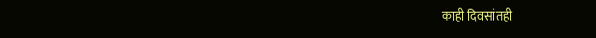काही दिवसांतही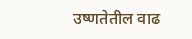उष्णतेतील वाढ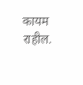कायम राहील.